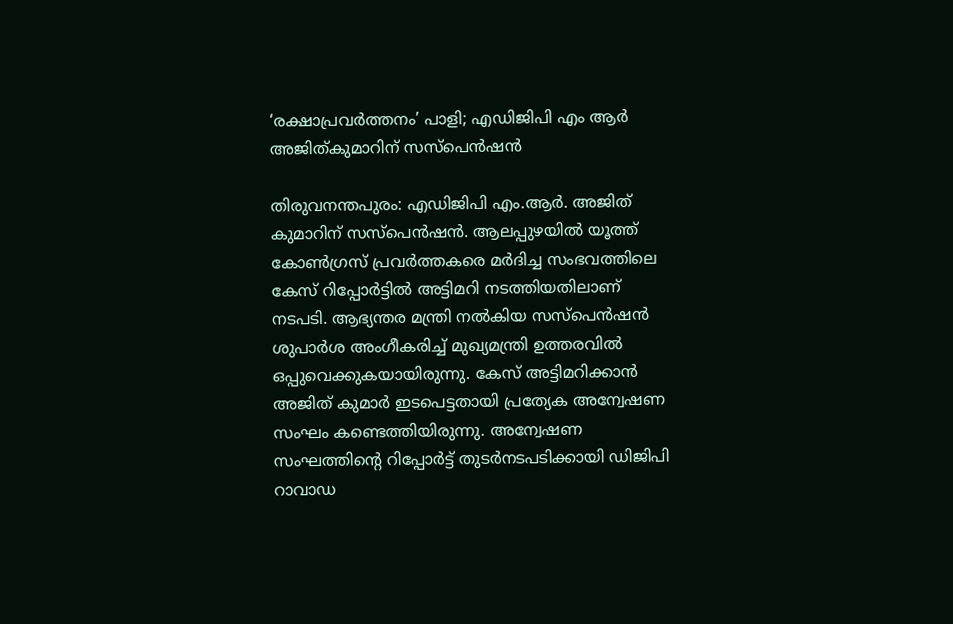‘രക്ഷാപ്രവർത്തനം’ പാളി; എഡിജിപി എം ആർ അജിത്കുമാറിന് സസ്പെൻഷൻ

തിരുവനന്തപുരം: എഡിജിപി എം.ആർ. അജിത് കുമാറിന് സസ്‌പെൻഷൻ. ആലപ്പുഴയിൽ യൂത്ത് കോൺഗ്രസ് പ്രവർത്തകരെ മർദിച്ച സംഭവത്തിലെ കേസ് റിപ്പോർട്ടിൽ അട്ടിമറി നടത്തിയതിലാണ് നടപടി. ആഭ്യന്തര മന്ത്രി നൽകിയ സസ്‌പെൻഷൻ ശുപാർശ അംഗീകരിച്ച് മുഖ്യമന്ത്രി ഉത്തരവിൽ ഒപ്പുവെക്കുകയായിരുന്നു. കേസ് അട്ടിമറിക്കാൻ അജിത് കുമാർ ഇടപെട്ടതായി പ്രത്യേക അന്വേഷണ സംഘം കണ്ടെത്തിയിരുന്നു. അന്വേഷണ സംഘത്തിന്റെ റിപ്പോർട്ട് തുടർനടപടിക്കായി ഡിജിപി റാവാഡ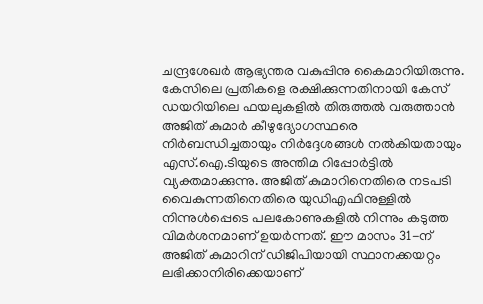ചന്ദ്രശേഖർ ആഭ്യന്തര വകുപ്പിനു കൈമാറിയിരുന്നു. കേസിലെ പ്രതികളെ രക്ഷിക്കുന്നതിനായി കേസ് ഡയറിയിലെ ഫയലുകളിൽ തിരുത്തൽ വരുത്താൻ അജിത് കുമാർ കീഴുദ്യോഗസ്ഥരെ നിർബന്ധിച്ചതായും നിർദ്ദേശങ്ങൾ നൽകിയതായും എസ്.ഐ.ടിയുടെ അന്തിമ റിപ്പോർട്ടിൽ വ്യക്തമാക്കുന്നു. അജിത് കുമാറിനെതിരെ നടപടി വൈകുന്നതിനെതിരെ യുഡിഎഫിനുള്ളിൽ നിന്നുൾപ്പെടെ പലകോണുകളിൽ നിന്നും കടുത്ത വിമർശനമാണ് ഉയർന്നത്. ഈ മാസം 31-ന് അജിത് കുമാറിന് ഡിജിപിയായി സ്ഥാനക്കയറ്റം ലഭിക്കാനിരിക്കെയാണ്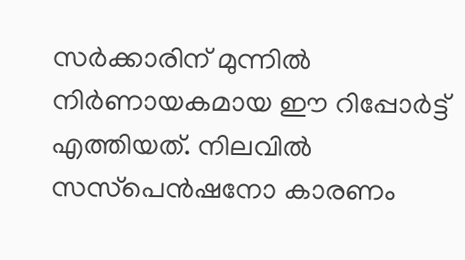സർക്കാരിന് മുന്നിൽ നിർണായകമായ ഈ റിപ്പോർട്ട് എത്തിയത്. നിലവിൽ സസ്‌പെൻഷനോ കാരണം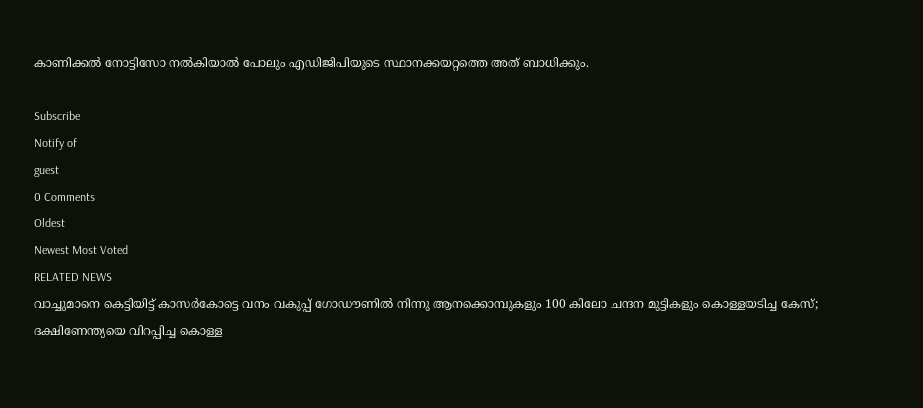കാണിക്കൽ നോട്ടിസോ നൽകിയാൽ പോലും എഡിജിപിയുടെ സ്ഥാനക്കയറ്റത്തെ അത് ബാധിക്കും.

Subscribe
Notify of
guest
0 Comments
Oldest
Newest Most Voted
RELATED NEWS
വാച്ചുമാനെ കെട്ടിയിട്ട് കാസര്‍കോട്ടെ വനം വകുപ്പ് ഗോഡൗണില്‍ നിന്നു ആനക്കൊമ്പുകളും 100 കിലോ ചന്ദന മുട്ടികളും കൊള്ളയടിച്ച കേസ്; ദക്ഷിണേന്ത്യയെ വിറപ്പിച്ച കൊള്ള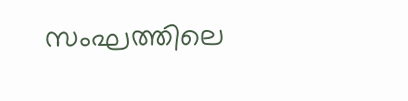സംഘത്തിലെ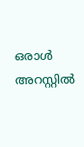ഒരാള്‍ അറസ്റ്റില്‍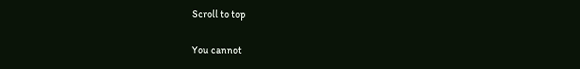Scroll to top

You cannot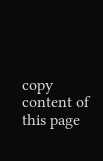copy content of this page